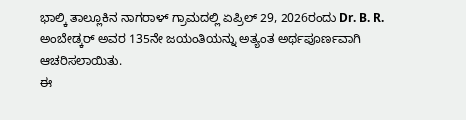ಭಾಲ್ಕಿ ತಾಲ್ಲೂಕಿನ ನಾಗರಾಳ್ ಗ್ರಾಮದಲ್ಲಿ ಏಪ್ರಿಲ್ 29, 2026ರಂದು Dr. B. R. ಅಂಬೇಡ್ಕರ್ ಅವರ 135ನೇ ಜಯಂತಿಯನ್ನು ಅತ್ಯಂತ ಅರ್ಥಪೂರ್ಣವಾಗಿ ಆಚರಿಸಲಾಯಿತು.
ಈ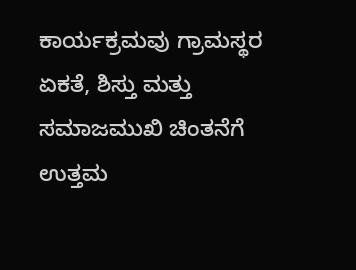ಕಾರ್ಯಕ್ರಮವು ಗ್ರಾಮಸ್ಥರ ಏಕತೆ, ಶಿಸ್ತು ಮತ್ತು ಸಮಾಜಮುಖಿ ಚಿಂತನೆಗೆ ಉತ್ತಮ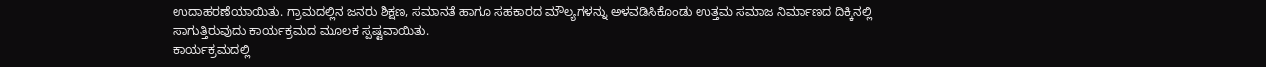ಉದಾಹರಣೆಯಾಯಿತು. ಗ್ರಾಮದಲ್ಲಿನ ಜನರು ಶಿಕ್ಷಣ, ಸಮಾನತೆ ಹಾಗೂ ಸಹಕಾರದ ಮೌಲ್ಯಗಳನ್ನು ಅಳವಡಿಸಿಕೊಂಡು ಉತ್ತಮ ಸಮಾಜ ನಿರ್ಮಾಣದ ದಿಕ್ಕಿನಲ್ಲಿ ಸಾಗುತ್ತಿರುವುದು ಕಾರ್ಯಕ್ರಮದ ಮೂಲಕ ಸ್ಪಷ್ಟವಾಯಿತು.
ಕಾರ್ಯಕ್ರಮದಲ್ಲಿ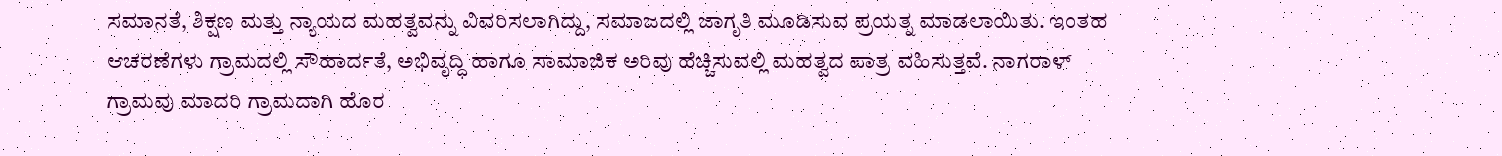ಸಮಾನತೆ, ಶಿಕ್ಷಣ ಮತ್ತು ನ್ಯಾಯದ ಮಹತ್ವವನ್ನು ವಿವರಿಸಲಾಗಿದ್ದು, ಸಮಾಜದಲ್ಲಿ ಜಾಗೃತಿ ಮೂಡಿಸುವ ಪ್ರಯತ್ನ ಮಾಡಲಾಯಿತು. ಇಂತಹ ಆಚರಣೆಗಳು ಗ್ರಾಮದಲ್ಲಿ ಸೌಹಾರ್ದತೆ, ಅಭಿವೃದ್ಧಿ ಹಾಗೂ ಸಾಮಾಜಿಕ ಅರಿವು ಹೆಚ್ಚಿಸುವಲ್ಲಿ ಮಹತ್ವದ ಪಾತ್ರ ವಹಿಸುತ್ತವೆ. ನಾಗರಾಳ್ ಗ್ರಾಮವು ಮಾದರಿ ಗ್ರಾಮದಾಗಿ ಹೊರ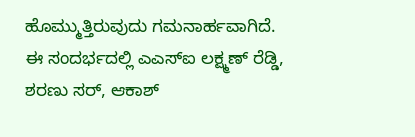ಹೊಮ್ಮುತ್ತಿರುವುದು ಗಮನಾರ್ಹವಾಗಿದೆ.
ಈ ಸಂದರ್ಭದಲ್ಲಿ ಎಎಸ್ಐ ಲಕ್ಷ್ಮಣ್ ರೆಡ್ಡಿ, ಶರಣು ಸರ್, ಆಕಾಶ್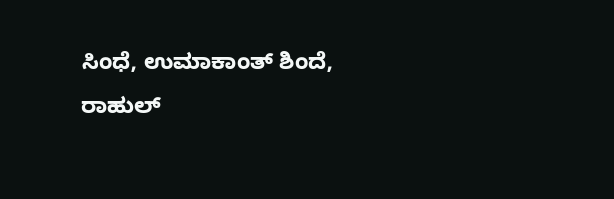ಸಿಂಧೆ, ಉಮಾಕಾಂತ್ ಶಿಂದೆ, ರಾಹುಲ್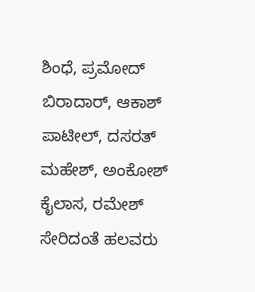ಶಿಂಧೆ, ಪ್ರಮೋದ್ ಬಿರಾದಾರ್, ಆಕಾಶ್ ಪಾಟೀಲ್, ದಸರತ್ ಮಹೇಶ್, ಅಂಕೋಶ್ ಕೈಲಾಸ, ರಮೇಶ್ ಸೇರಿದಂತೆ ಹಲವರು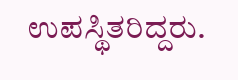ಉಪಸ್ಥಿತರಿದ್ದರು.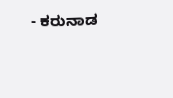- ಕರುನಾಡ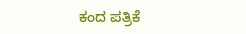ಕಂದ ಪತ್ರಿಕೆ